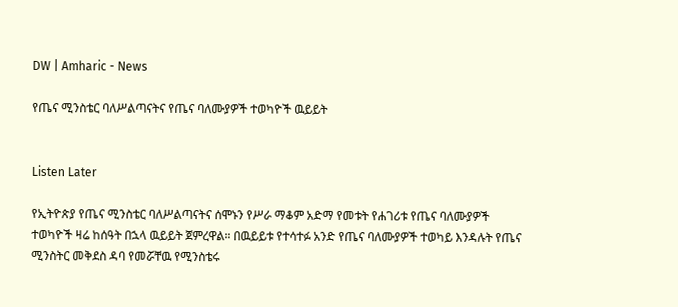DW | Amharic - News

የጤና ሚንስቴር ባለሥልጣናትና የጤና ባለሙያዎች ተወካዮች ዉይይት


Listen Later

የኢትዮጵያ የጤና ሚንስቴር ባለሥልጣናትና ሰሞኑን የሥራ ማቆም አድማ የመቱት የሐገሪቱ የጤና ባለሙያዎች ተወካዮች ዛሬ ከሰዓት በኋላ ዉይይት ጀምረዋል። በዉይይቱ የተሳተፉ አንድ የጤና ባለሙያዎች ተወካይ እንዳሉት የጤና ሚንስትር መቅደስ ዳባ የመሯቸዉ የሚንስቴሩ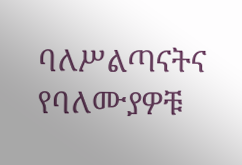ባለሥልጣናትና የባለሙያዎቹ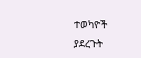ተወካዮች ያደረጉት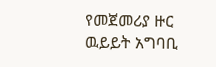የመጀመሪያ ዙር ዉይይት አግባቢ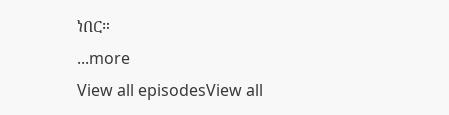ነበር።
...more
View all episodesView all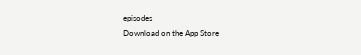episodes
Download on the App Store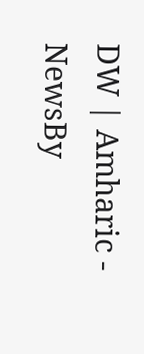DW | Amharic - NewsBy